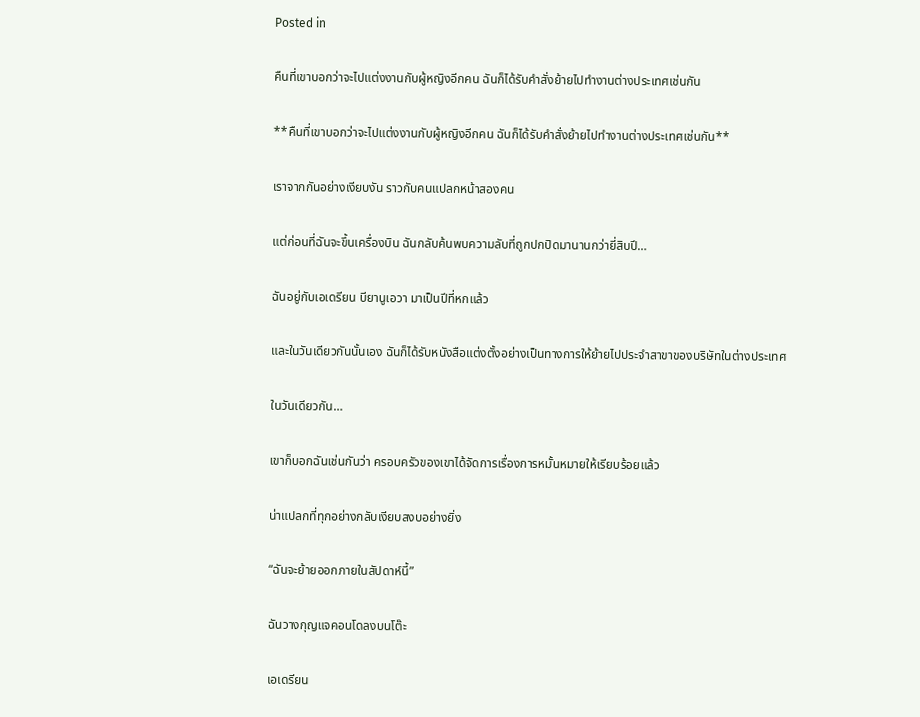Posted in

คืนที่เขาบอกว่าจะไปแต่งงานกับผู้หญิงอีกคน ฉันก็ได้รับคำสั่งย้ายไปทำงานต่างประเทศเช่นกัน

**คืนที่เขาบอกว่าจะไปแต่งงานกับผู้หญิงอีกคน ฉันก็ได้รับคำสั่งย้ายไปทำงานต่างประเทศเช่นกัน**

เราจากกันอย่างเงียบงัน ราวกับคนแปลกหน้าสองคน

แต่ก่อนที่ฉันจะขึ้นเครื่องบิน ฉันกลับค้นพบความลับที่ถูกปกปิดมานานกว่ายี่สิบปี…

ฉันอยู่กับเอเดรียน บียานูเอวา มาเป็นปีที่หกแล้ว

และในวันเดียวกันนั้นเอง ฉันก็ได้รับหนังสือแต่งตั้งอย่างเป็นทางการให้ย้ายไปประจำสาขาของบริษัทในต่างประเทศ

ในวันเดียวกัน…

เขาก็บอกฉันเช่นกันว่า ครอบครัวของเขาได้จัดการเรื่องการหมั้นหมายให้เรียบร้อยแล้ว

น่าแปลกที่ทุกอย่างกลับเงียบสงบอย่างยิ่ง

“ฉันจะย้ายออกภายในสัปดาห์นี้”

ฉันวางกุญแจคอนโดลงบนโต๊ะ

เอเดรียน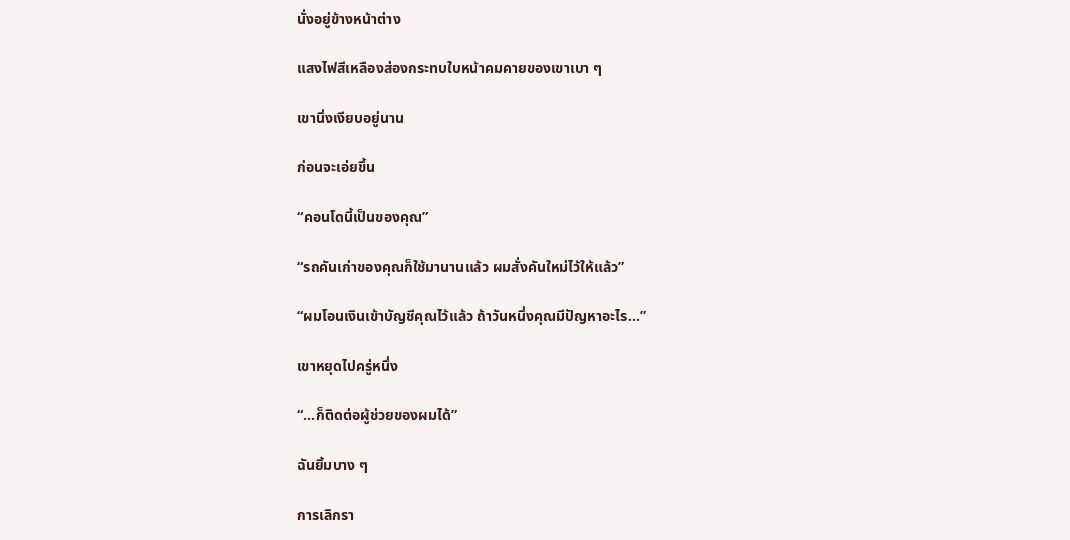นั่งอยู่ข้างหน้าต่าง

แสงไฟสีเหลืองส่องกระทบใบหน้าคมคายของเขาเบา ๆ

เขานิ่งเงียบอยู่นาน

ก่อนจะเอ่ยขึ้น

“คอนโดนี้เป็นของคุณ”

“รถคันเก่าของคุณก็ใช้มานานแล้ว ผมสั่งคันใหม่ไว้ให้แล้ว”

“ผมโอนเงินเข้าบัญชีคุณไว้แล้ว ถ้าวันหนึ่งคุณมีปัญหาอะไร…”

เขาหยุดไปครู่หนึ่ง

“…ก็ติดต่อผู้ช่วยของผมได้”

ฉันยิ้มบาง ๆ

การเลิกรา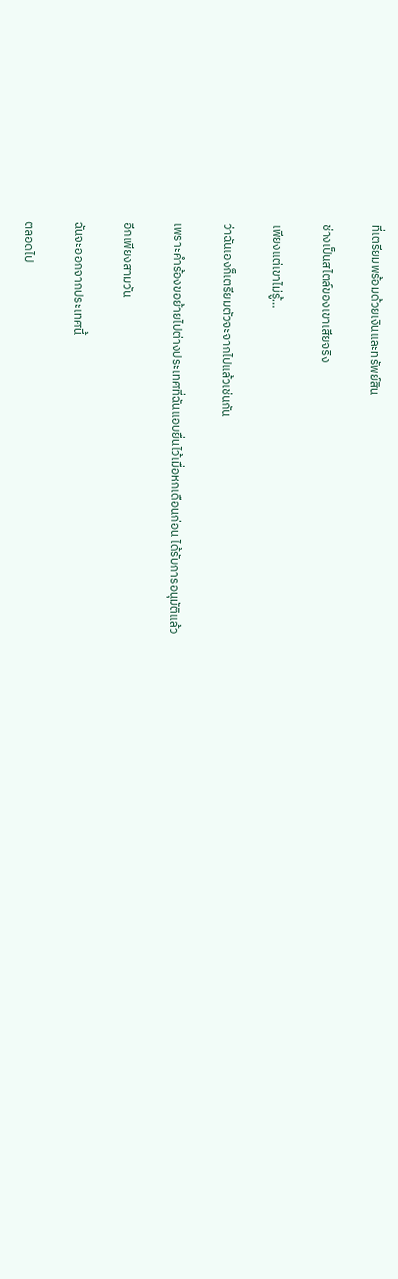ที่เตรียมพร้อมด้วยเงินและทรัพย์สิน

ช่างเป็นสไตล์ของเขาเสียจริง

เพียงแต่เขาไม่รู้…

ว่าฉันเองก็เตรียมตัวจะจากไปแล้วเช่นกัน

เพราะคำร้องขอย้ายไปต่างประเทศที่ฉันแอบยื่นไว้เมื่อหกเดือนก่อน ได้รับการอนุมัติแล้ว

อีกเพียงสามวัน

ฉันจะออกจากประเทศนี้

ตลอดไป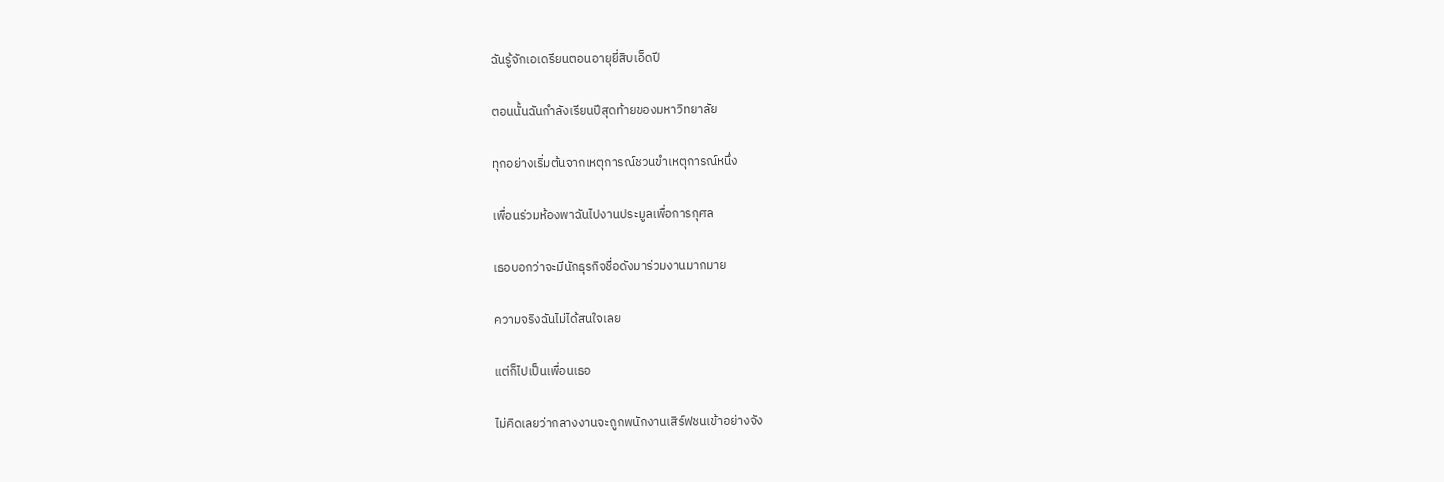ฉันรู้จักเอเดรียนตอนอายุยี่สิบเอ็ดปี

ตอนนั้นฉันกำลังเรียนปีสุดท้ายของมหาวิทยาลัย

ทุกอย่างเริ่มต้นจากเหตุการณ์ชวนขำเหตุการณ์หนึ่ง

เพื่อนร่วมห้องพาฉันไปงานประมูลเพื่อการกุศล

เธอบอกว่าจะมีนักธุรกิจชื่อดังมาร่วมงานมากมาย

ความจริงฉันไม่ได้สนใจเลย

แต่ก็ไปเป็นเพื่อนเธอ

ไม่คิดเลยว่ากลางงานจะถูกพนักงานเสิร์ฟชนเข้าอย่างจัง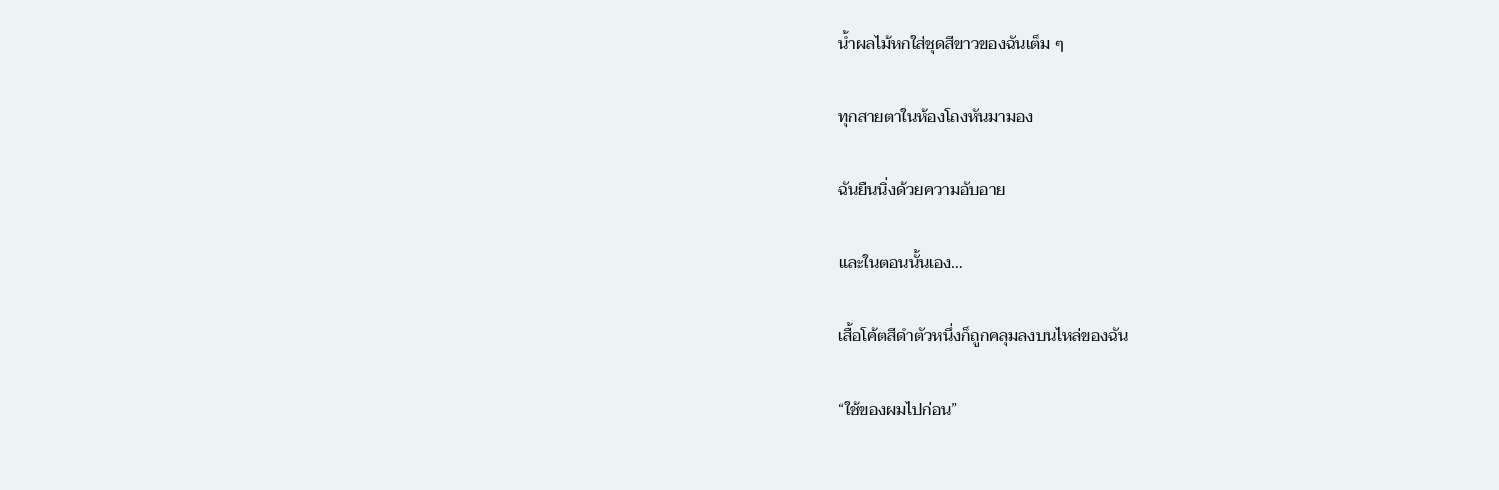น้ำผลไม้หกใส่ชุดสีขาวของฉันเต็ม ๆ

ทุกสายตาในห้องโถงหันมามอง

ฉันยืนนิ่งด้วยความอับอาย

และในตอนนั้นเอง…

เสื้อโค้ตสีดำตัวหนึ่งก็ถูกคลุมลงบนไหล่ของฉัน

“ใช้ของผมไปก่อน”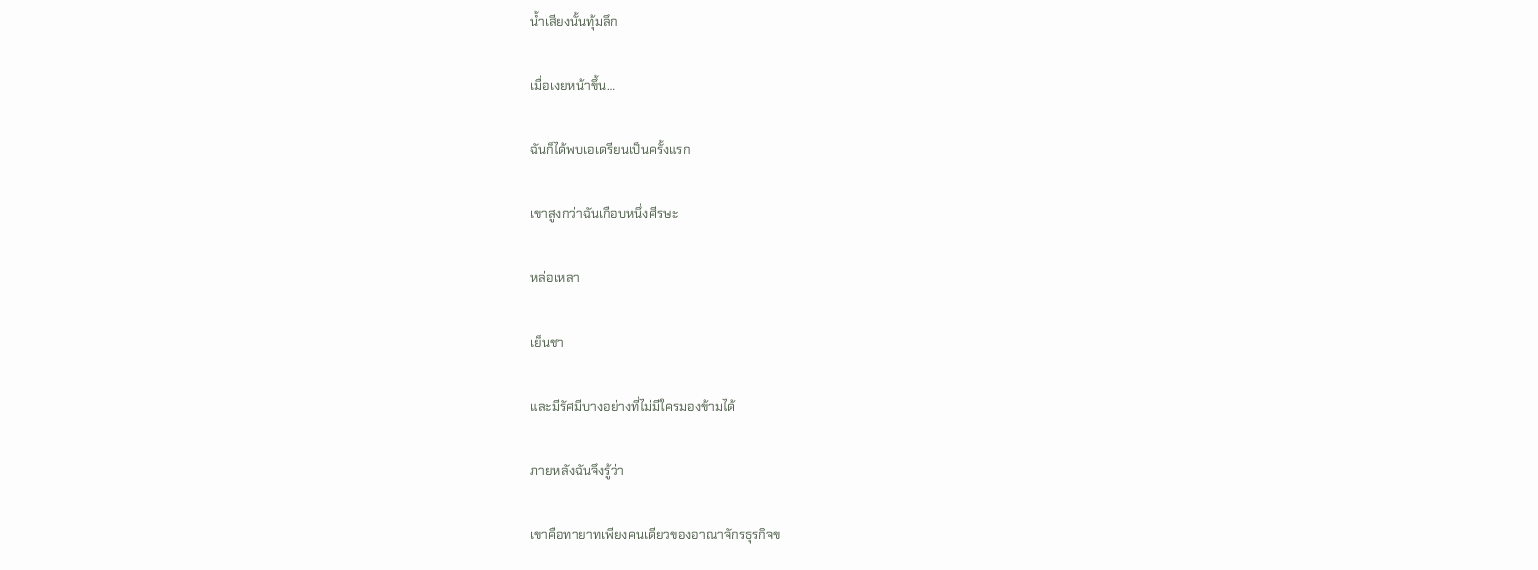น้ำเสียงนั้นทุ้มลึก

เมื่อเงยหน้าขึ้น…

ฉันก็ได้พบเอเดรียนเป็นครั้งแรก

เขาสูงกว่าฉันเกือบหนึ่งศีรษะ

หล่อเหลา

เย็นชา

และมีรัศมีบางอย่างที่ไม่มีใครมองข้ามได้

ภายหลังฉันจึงรู้ว่า

เขาคือทายาทเพียงคนเดียวของอาณาจักรธุรกิจข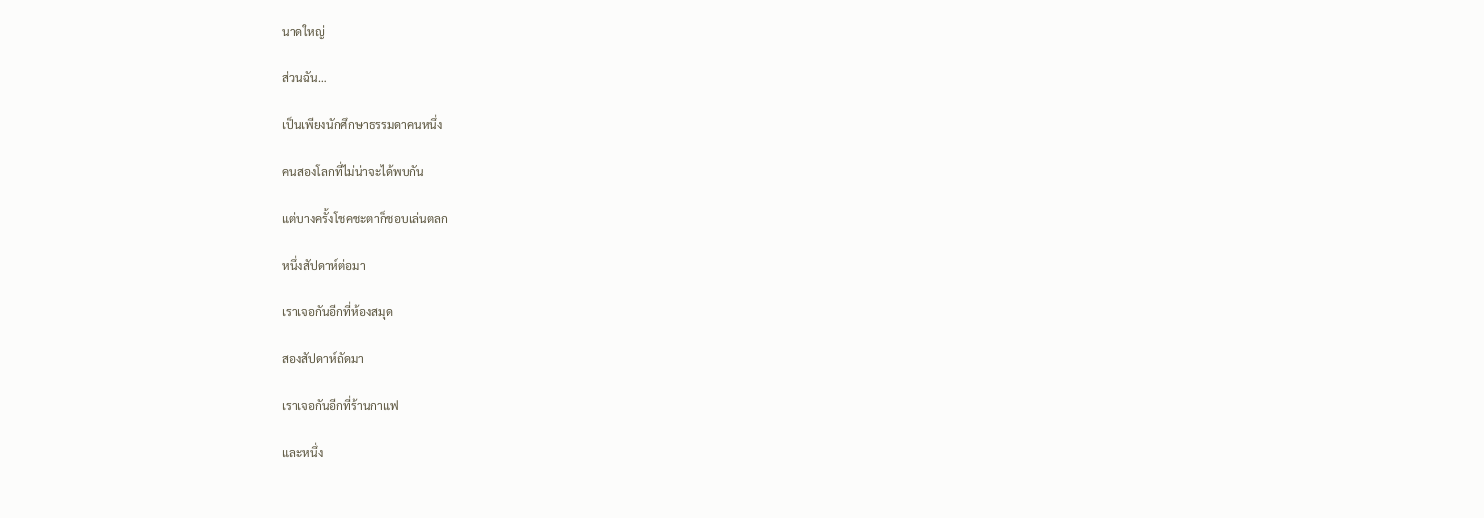นาดใหญ่

ส่วนฉัน…

เป็นเพียงนักศึกษาธรรมดาคนหนึ่ง

คนสองโลกที่ไม่น่าจะได้พบกัน

แต่บางครั้งโชคชะตาก็ชอบเล่นตลก

หนึ่งสัปดาห์ต่อมา

เราเจอกันอีกที่ห้องสมุด

สองสัปดาห์ถัดมา

เราเจอกันอีกที่ร้านกาแฟ

และหนึ่ง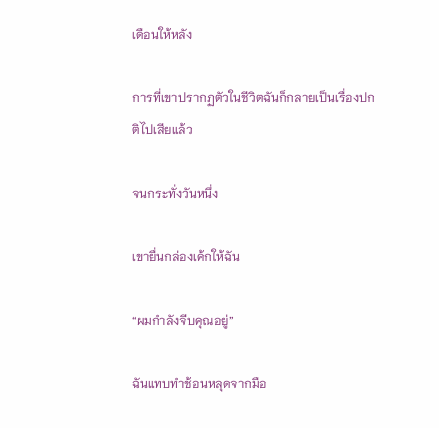เดือนให้หลัง

การที่เขาปรากฏตัวในชีวิตฉันก็กลายเป็นเรื่องปกติไปเสียแล้ว

จนกระทั่งวันหนึ่ง

เขายื่นกล่องเค้กให้ฉัน

“ผมกำลังจีบคุณอยู่”

ฉันแทบทำช้อนหลุดจากมือ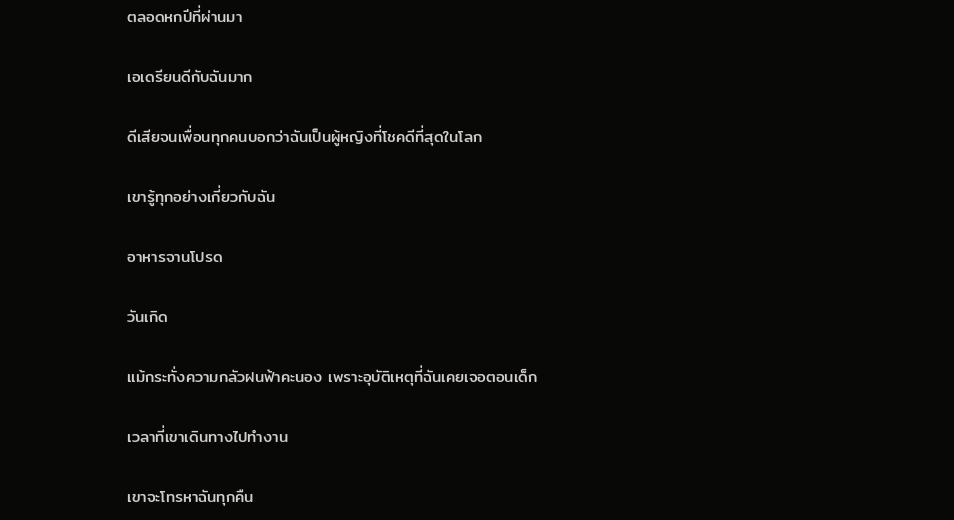ตลอดหกปีที่ผ่านมา

เอเดรียนดีกับฉันมาก

ดีเสียจนเพื่อนทุกคนบอกว่าฉันเป็นผู้หญิงที่โชคดีที่สุดในโลก

เขารู้ทุกอย่างเกี่ยวกับฉัน

อาหารจานโปรด

วันเกิด

แม้กระทั่งความกลัวฝนฟ้าคะนอง เพราะอุบัติเหตุที่ฉันเคยเจอตอนเด็ก

เวลาที่เขาเดินทางไปทำงาน

เขาจะโทรหาฉันทุกคืน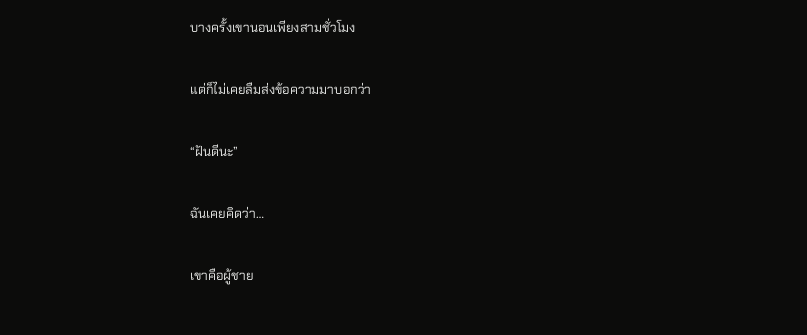บางครั้งเขานอนเพียงสามชั่วโมง

แต่ก็ไม่เคยลืมส่งข้อความมาบอกว่า

“ฝันดีนะ”

ฉันเคยคิดว่า…

เขาคือผู้ชาย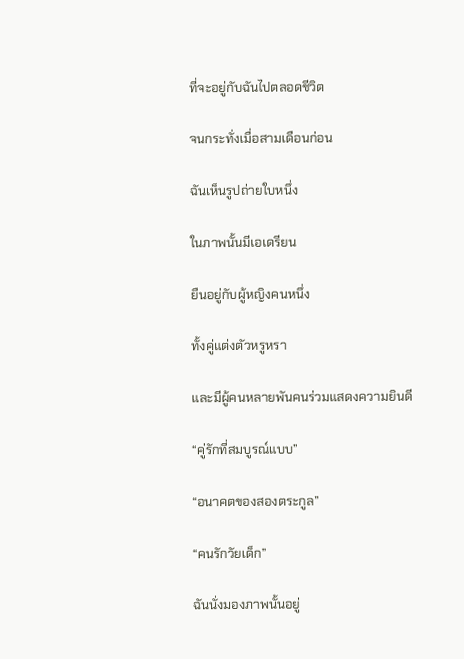ที่จะอยู่กับฉันไปตลอดชีวิต

จนกระทั่งเมื่อสามเดือนก่อน

ฉันเห็นรูปถ่ายใบหนึ่ง

ในภาพนั้นมีเอเดรียน

ยืนอยู่กับผู้หญิงคนหนึ่ง

ทั้งคู่แต่งตัวหรูหรา

และมีผู้คนหลายพันคนร่วมแสดงความยินดี

“คู่รักที่สมบูรณ์แบบ”

“อนาคตของสองตระกูล”

“คนรักวัยเด็ก”

ฉันนั่งมองภาพนั้นอยู่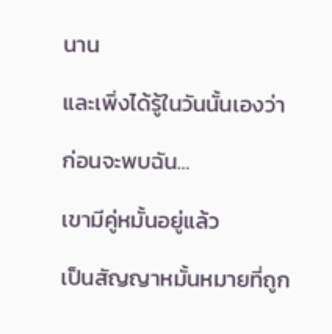นาน

และเพิ่งได้รู้ในวันนั้นเองว่า

ก่อนจะพบฉัน…

เขามีคู่หมั้นอยู่แล้ว

เป็นสัญญาหมั้นหมายที่ถูก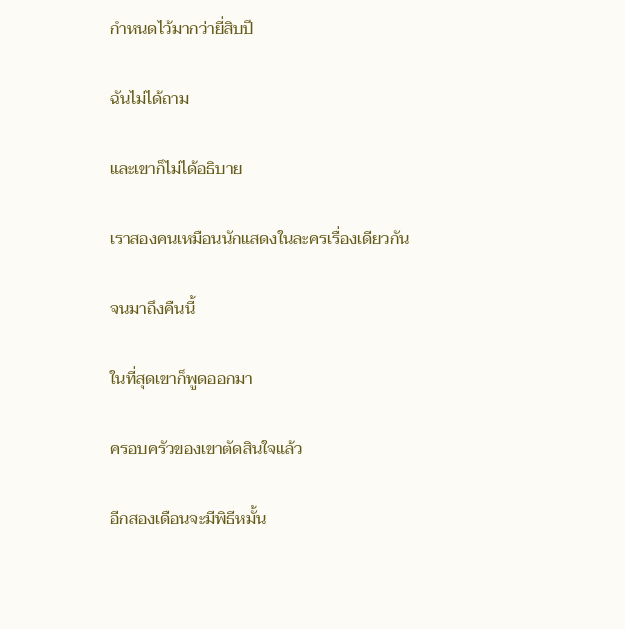กำหนดไว้มากว่ายี่สิบปี

ฉันไม่ได้ถาม

และเขาก็ไม่ได้อธิบาย

เราสองคนเหมือนนักแสดงในละครเรื่องเดียวกัน

จนมาถึงคืนนี้

ในที่สุดเขาก็พูดออกมา

ครอบครัวของเขาตัดสินใจแล้ว

อีกสองเดือนจะมีพิธีหมั้น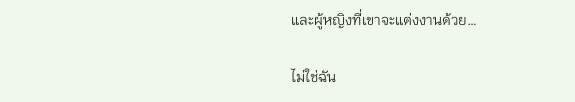และผู้หญิงที่เขาจะแต่งงานด้วย…

ไม่ใช่ฉัน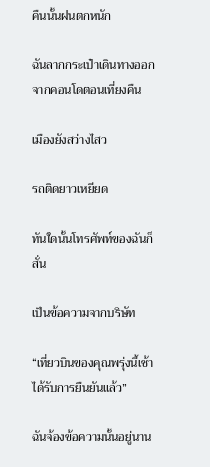คืนนั้นฝนตกหนัก

ฉันลากกระเป๋าเดินทางออกจากคอนโดตอนเที่ยงคืน

เมืองยังสว่างไสว

รถติดยาวเหยียด

ทันใดนั้นโทรศัพท์ของฉันก็สั่น

เป็นข้อความจากบริษัท

“เที่ยวบินของคุณพรุ่งนี้เช้าได้รับการยืนยันแล้ว”

ฉันจ้องข้อความนั้นอยู่นาน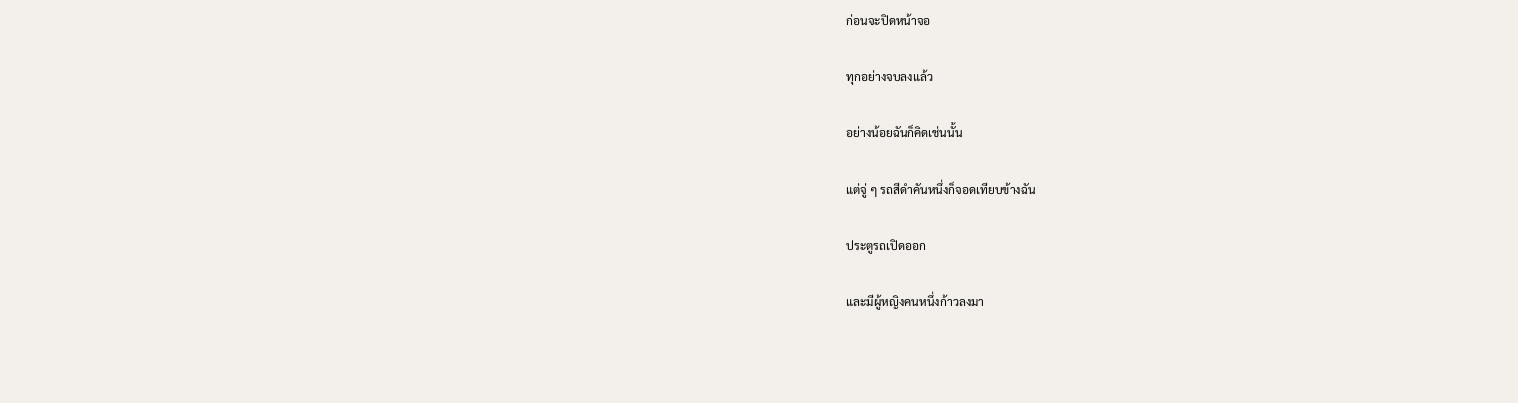ก่อนจะปิดหน้าจอ

ทุกอย่างจบลงแล้ว

อย่างน้อยฉันก็คิดเช่นนั้น

แต่จู่ ๆ รถสีดำคันหนึ่งก็จอดเทียบข้างฉัน

ประตูรถเปิดออก

และมีผู้หญิงคนหนึ่งก้าวลงมา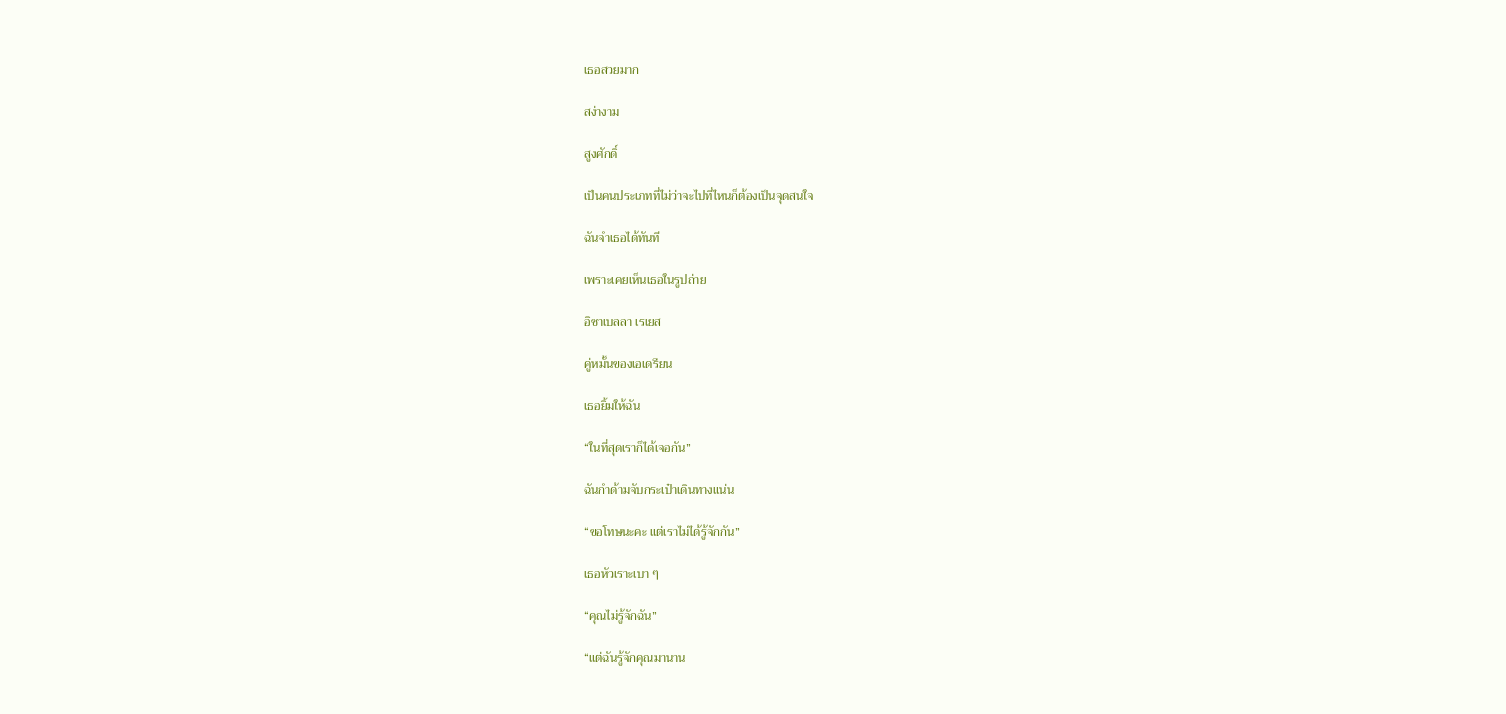เธอสวยมาก

สง่างาม

สูงศักดิ์

เป็นคนประเภทที่ไม่ว่าจะไปที่ไหนก็ต้องเป็นจุดสนใจ

ฉันจำเธอได้ทันที

เพราะเคยเห็นเธอในรูปถ่าย

อิซาเบลลา เรเยส

คู่หมั้นของเอเดรียน

เธอยิ้มให้ฉัน

“ในที่สุดเราก็ได้เจอกัน”

ฉันกำด้ามจับกระเป๋าเดินทางแน่น

“ขอโทษนะคะ แต่เราไม่ได้รู้จักกัน”

เธอหัวเราะเบา ๆ

“คุณไม่รู้จักฉัน”

“แต่ฉันรู้จักคุณมานาน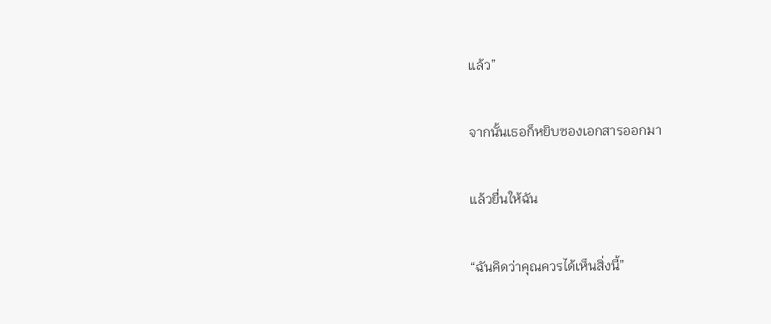แล้ว”

จากนั้นเธอก็หยิบซองเอกสารออกมา

แล้วยื่นให้ฉัน

“ฉันคิดว่าคุณควรได้เห็นสิ่งนี้”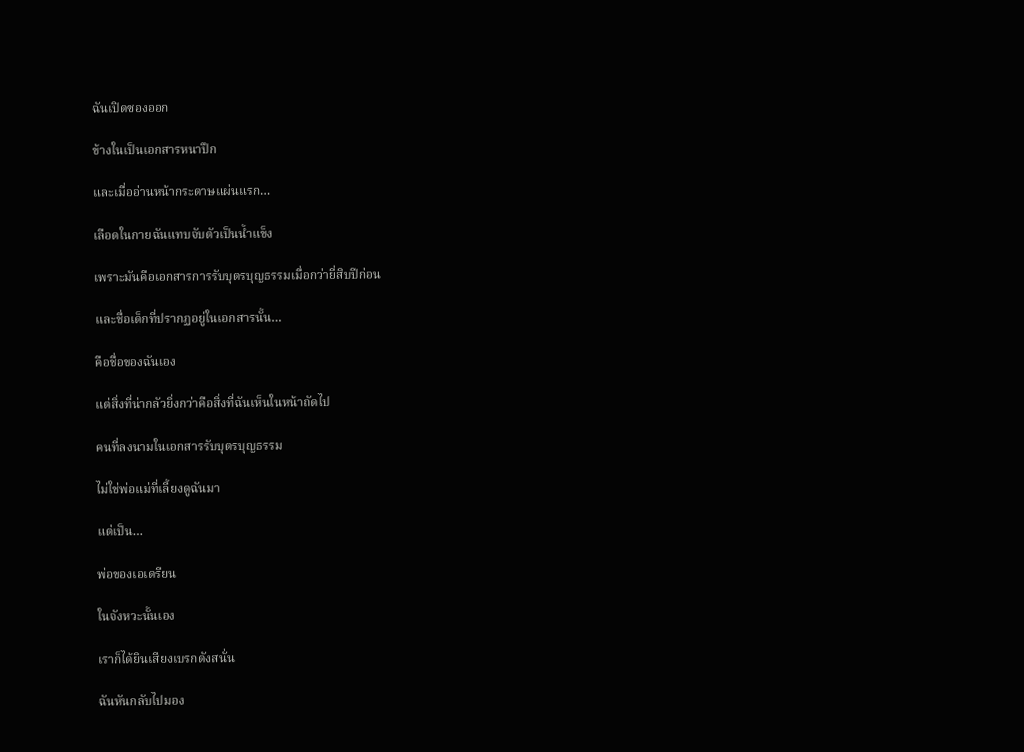ฉันเปิดซองออก

ข้างในเป็นเอกสารหนาปึก

และเมื่ออ่านหน้ากระดาษแผ่นแรก…

เลือดในกายฉันแทบจับตัวเป็นน้ำแข็ง

เพราะมันคือเอกสารการรับบุตรบุญธรรมเมื่อกว่ายี่สิบปีก่อน

และชื่อเด็กที่ปรากฏอยู่ในเอกสารนั้น…

คือชื่อของฉันเอง

แต่สิ่งที่น่ากลัวยิ่งกว่าคือสิ่งที่ฉันเห็นในหน้าถัดไป

คนที่ลงนามในเอกสารรับบุตรบุญธรรม

ไม่ใช่พ่อแม่ที่เลี้ยงดูฉันมา

แต่เป็น…

พ่อของเอเดรียน

ในจังหวะนั้นเอง

เราก็ได้ยินเสียงเบรกดังสนั่น

ฉันหันกลับไปมอง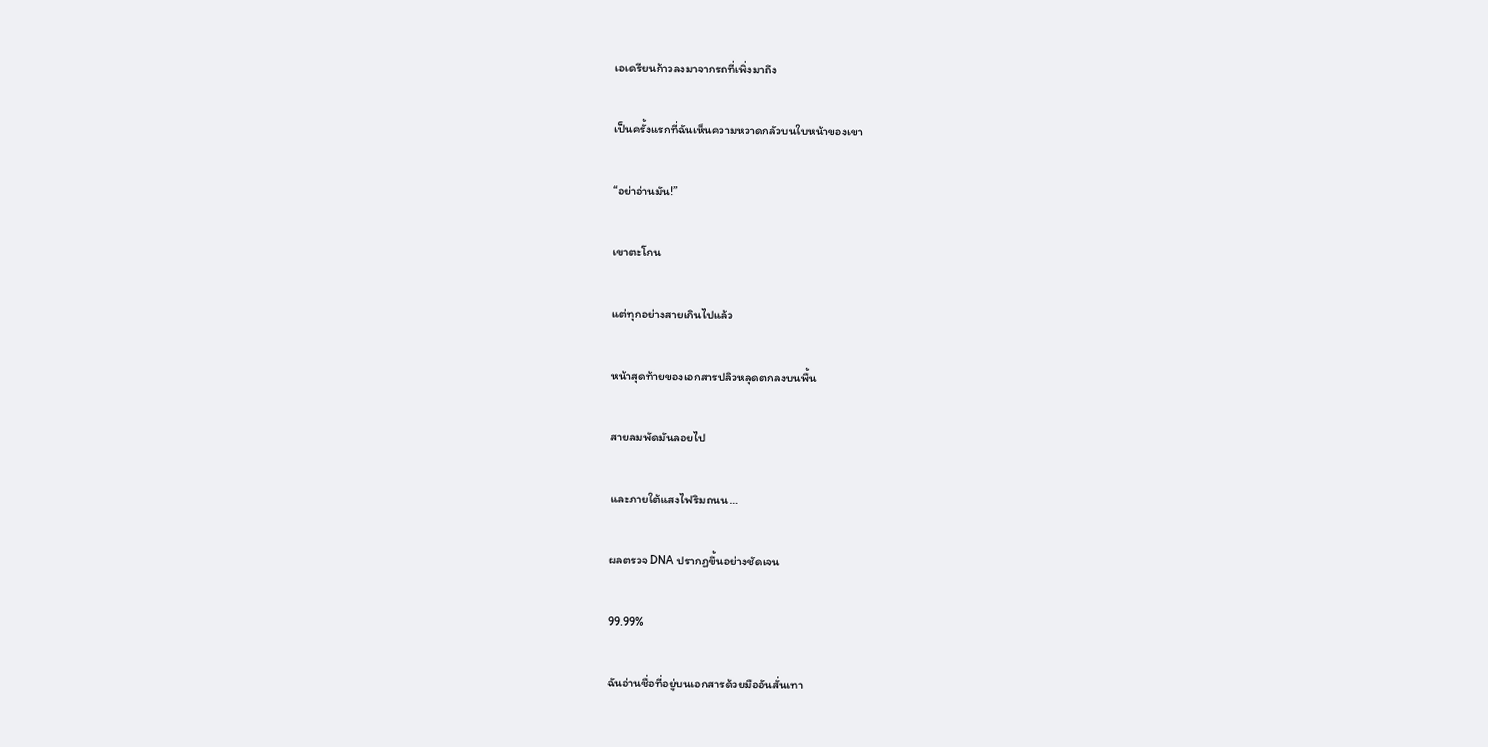เอเดรียนก้าวลงมาจากรถที่เพิ่งมาถึง

เป็นครั้งแรกที่ฉันเห็นความหวาดกลัวบนใบหน้าของเขา

“อย่าอ่านมัน!”

เขาตะโกน

แต่ทุกอย่างสายเกินไปแล้ว

หน้าสุดท้ายของเอกสารปลิวหลุดตกลงบนพื้น

สายลมพัดมันลอยไป

และภายใต้แสงไฟริมถนน…

ผลตรวจ DNA ปรากฏขึ้นอย่างชัดเจน

99.99%

ฉันอ่านชื่อที่อยู่บนเอกสารด้วยมืออันสั่นเทา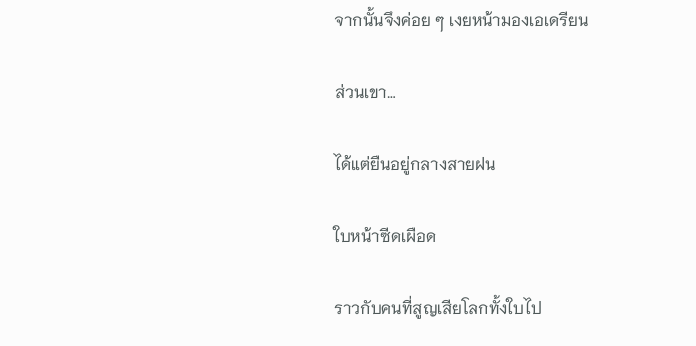จากนั้นจึงค่อย ๆ เงยหน้ามองเอเดรียน

ส่วนเขา…

ได้แต่ยืนอยู่กลางสายฝน

ใบหน้าซีดเผือด

ราวกับคนที่สูญเสียโลกทั้งใบไป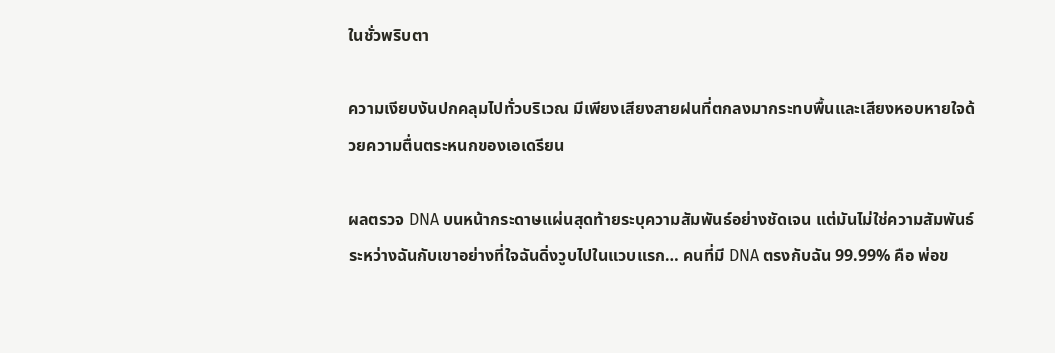ในชั่วพริบตา

ความเงียบงันปกคลุมไปทั่วบริเวณ มีเพียงเสียงสายฝนที่ตกลงมากระทบพื้นและเสียงหอบหายใจด้วยความตื่นตระหนกของเอเดรียน

ผลตรวจ DNA บนหน้ากระดาษแผ่นสุดท้ายระบุความสัมพันธ์อย่างชัดเจน แต่มันไม่ใช่ความสัมพันธ์ระหว่างฉันกับเขาอย่างที่ใจฉันดิ่งวูบไปในแวบแรก… คนที่มี DNA ตรงกับฉัน 99.99% คือ พ่อข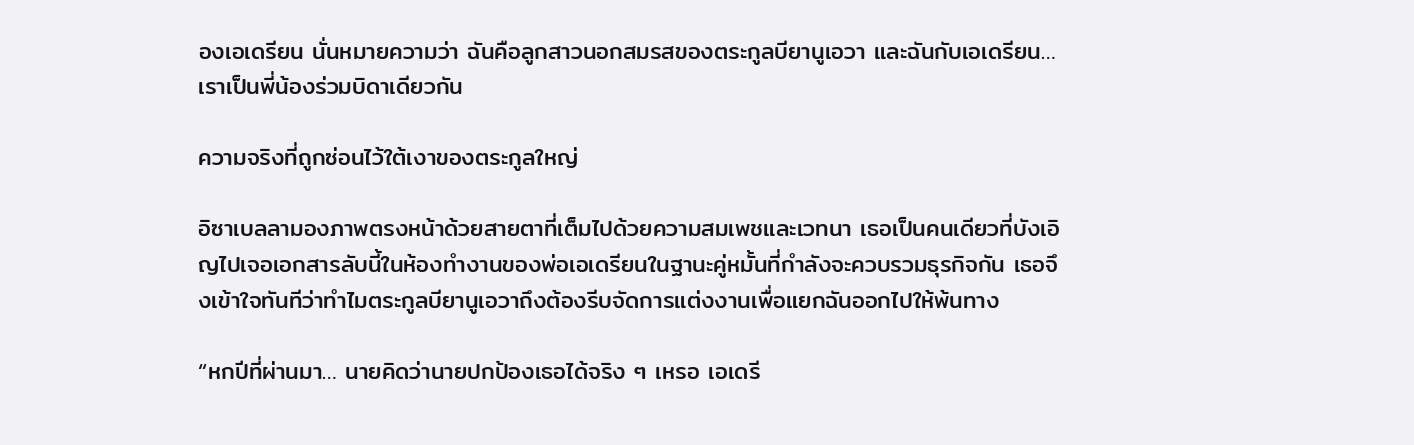องเอเดรียน นั่นหมายความว่า ฉันคือลูกสาวนอกสมรสของตระกูลบียานูเอวา และฉันกับเอเดรียน… เราเป็นพี่น้องร่วมบิดาเดียวกัน

ความจริงที่ถูกซ่อนไว้ใต้เงาของตระกูลใหญ่

อิซาเบลลามองภาพตรงหน้าด้วยสายตาที่เต็มไปด้วยความสมเพชและเวทนา เธอเป็นคนเดียวที่บังเอิญไปเจอเอกสารลับนี้ในห้องทำงานของพ่อเอเดรียนในฐานะคู่หมั้นที่กำลังจะควบรวมธุรกิจกัน เธอจึงเข้าใจทันทีว่าทำไมตระกูลบียานูเอวาถึงต้องรีบจัดการแต่งงานเพื่อแยกฉันออกไปให้พ้นทาง

“หกปีที่ผ่านมา… นายคิดว่านายปกป้องเธอได้จริง ๆ เหรอ เอเดรี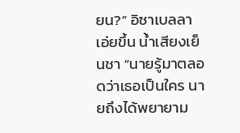ยน?” อิซาเบลลาเอ่ยขึ้น น้ำเสียงเย็นชา “นายรู้มาตลอดว่าเธอเป็นใคร นายถึงได้พยายาม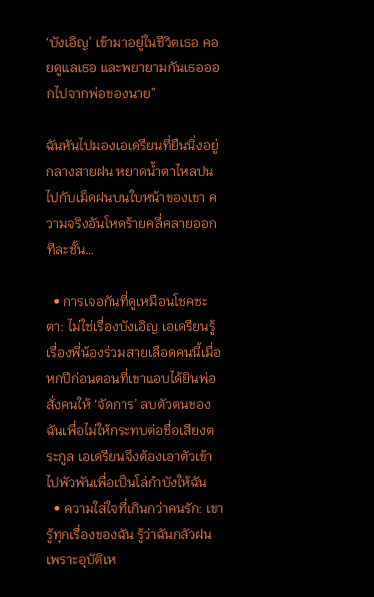‘บังเอิญ’ เข้ามาอยู่ในชีวิตเธอ คอยดูแลเธอ และพยายามกันเธอออกไปจากพ่อของนาย”

ฉันหันไปมองเอเดรียนที่ยืนนิ่งอยู่กลางสายฝน หยาดน้ำตาไหลปนไปกับเม็ดฝนบนใบหน้าของเขา ความจริงอันโหดร้ายคลี่คลายออกทีละชั้น…

  • การเจอกันที่ดูเหมือนโชคชะตา: ไม่ใช่เรื่องบังเอิญ เอเดรียนรู้เรื่องพี่น้องร่วมสายเลือดคนนี้เมื่อหกปีก่อนตอนที่เขาแอบได้ยินพ่อสั่งคนให้ ‘จัดการ’ ลบตัวตนของฉันเพื่อไม่ให้กระทบต่อชื่อเสียงตระกูล เอเดรียนจึงต้องเอาตัวเข้าไปพัวพันเพื่อเป็นโล่กำบังให้ฉัน
  • ความใส่ใจที่เกินกว่าคนรัก: เขารู้ทุกเรื่องของฉัน รู้ว่าฉันกลัวฝนเพราะอุบัติเห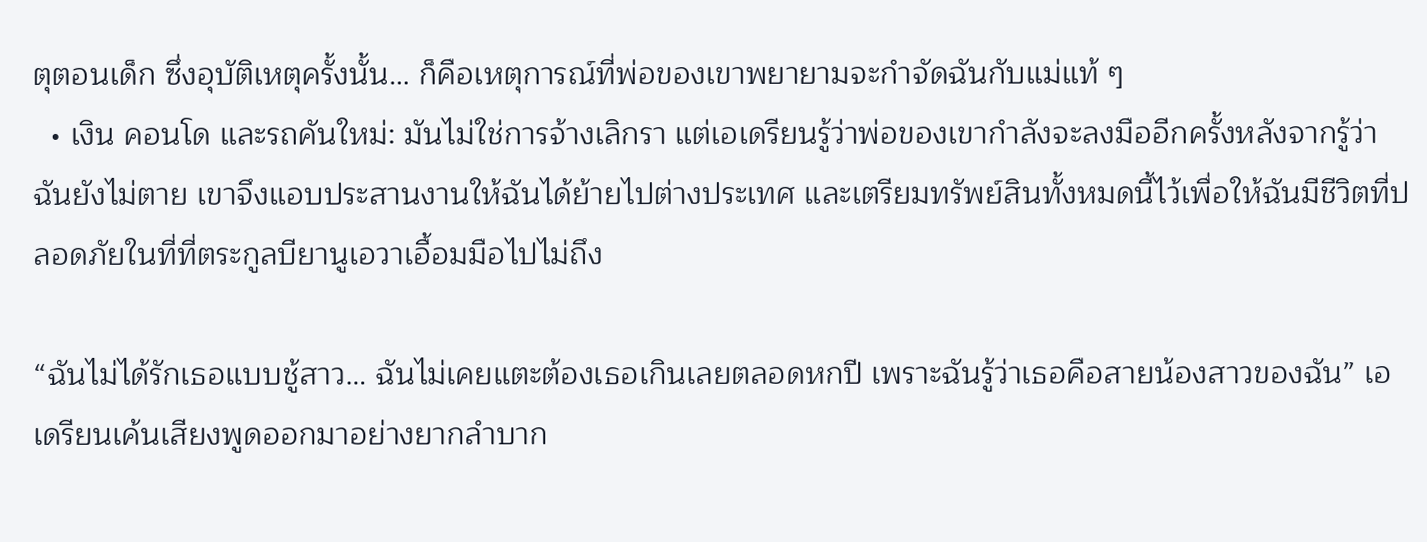ตุตอนเด็ก ซึ่งอุบัติเหตุครั้งนั้น… ก็คือเหตุการณ์ที่พ่อของเขาพยายามจะกำจัดฉันกับแม่แท้ ๆ
  • เงิน คอนโด และรถคันใหม่: มันไม่ใช่การจ้างเลิกรา แต่เอเดรียนรู้ว่าพ่อของเขากำลังจะลงมืออีกครั้งหลังจากรู้ว่าฉันยังไม่ตาย เขาจึงแอบประสานงานให้ฉันได้ย้ายไปต่างประเทศ และเตรียมทรัพย์สินทั้งหมดนี้ไว้เพื่อให้ฉันมีชีวิตที่ปลอดภัยในที่ที่ตระกูลบียานูเอวาเอื้อมมือไปไม่ถึง

“ฉันไม่ได้รักเธอแบบชู้สาว… ฉันไม่เคยแตะต้องเธอเกินเลยตลอดหกปี เพราะฉันรู้ว่าเธอคือสายน้องสาวของฉัน” เอเดรียนเค้นเสียงพูดออกมาอย่างยากลำบาก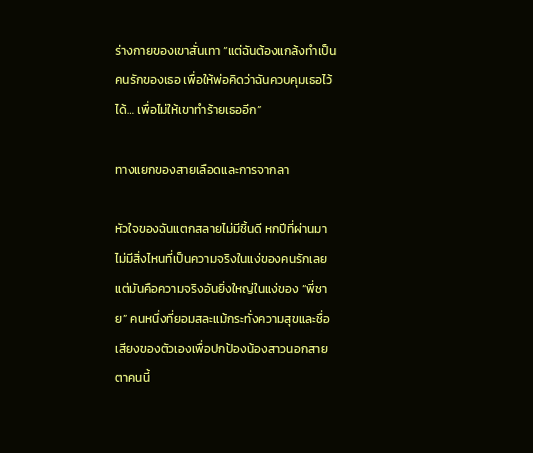ร่างกายของเขาสั่นเทา “แต่ฉันต้องแกล้งทำเป็นคนรักของเธอ เพื่อให้พ่อคิดว่าฉันควบคุมเธอไว้ได้… เพื่อไม่ให้เขาทำร้ายเธออีก”

ทางแยกของสายเลือดและการจากลา

หัวใจของฉันแตกสลายไม่มีชิ้นดี หกปีที่ผ่านมาไม่มีสิ่งไหนที่เป็นความจริงในแง่ของคนรักเลย แต่มันคือความจริงอันยิ่งใหญ่ในแง่ของ “พี่ชาย” คนหนึ่งที่ยอมสละแม้กระทั่งความสุขและชื่อเสียงของตัวเองเพื่อปกป้องน้องสาวนอกสายตาคนนี้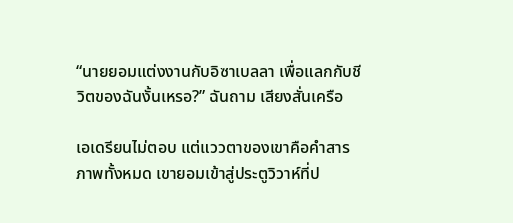“นายยอมแต่งงานกับอิซาเบลลา เพื่อแลกกับชีวิตของฉันงั้นเหรอ?” ฉันถาม เสียงสั่นเครือ

เอเดรียนไม่ตอบ แต่แววตาของเขาคือคำสารภาพทั้งหมด เขายอมเข้าสู่ประตูวิวาห์ที่ป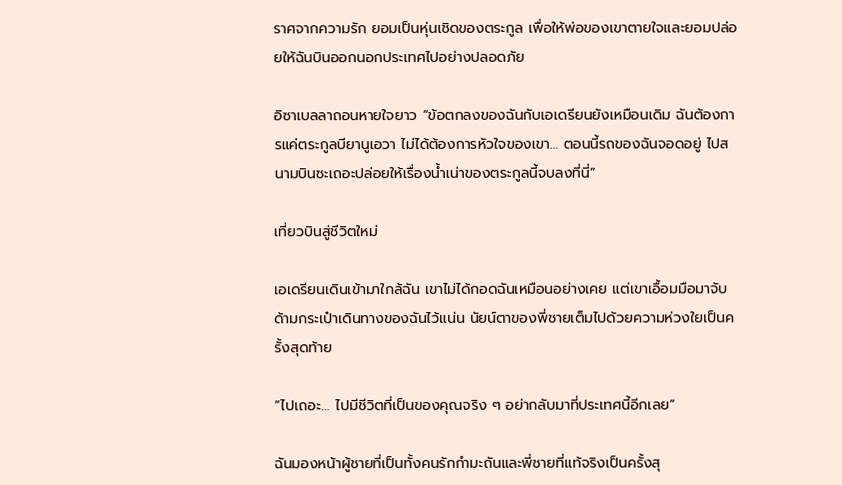ราศจากความรัก ยอมเป็นหุ่นเชิดของตระกูล เพื่อให้พ่อของเขาตายใจและยอมปล่อยให้ฉันบินออกนอกประเทศไปอย่างปลอดภัย

อิซาเบลลาถอนหายใจยาว “ข้อตกลงของฉันกับเอเดรียนยังเหมือนเดิม ฉันต้องการแค่ตระกูลบียานูเอวา ไม่ได้ต้องการหัวใจของเขา… ตอนนี้รถของฉันจอดอยู่ ไปสนามบินซะเถอะปล่อยให้เรื่องน้ำเน่าของตระกูลนี้จบลงที่นี่”

เที่ยวบินสู่ชีวิตใหม่

เอเดรียนเดินเข้ามาใกล้ฉัน เขาไม่ได้กอดฉันเหมือนอย่างเคย แต่เขาเอื้อมมือมาจับด้ามกระเป๋าเดินทางของฉันไว้แน่น นัยน์ตาของพี่ชายเต็มไปด้วยความห่วงใยเป็นครั้งสุดท้าย

“ไปเถอะ… ไปมีชีวิตที่เป็นของคุณจริง ๆ อย่ากลับมาที่ประเทศนี้อีกเลย”

ฉันมองหน้าผู้ชายที่เป็นทั้งคนรักกำมะถันและพี่ชายที่แท้จริงเป็นครั้งสุ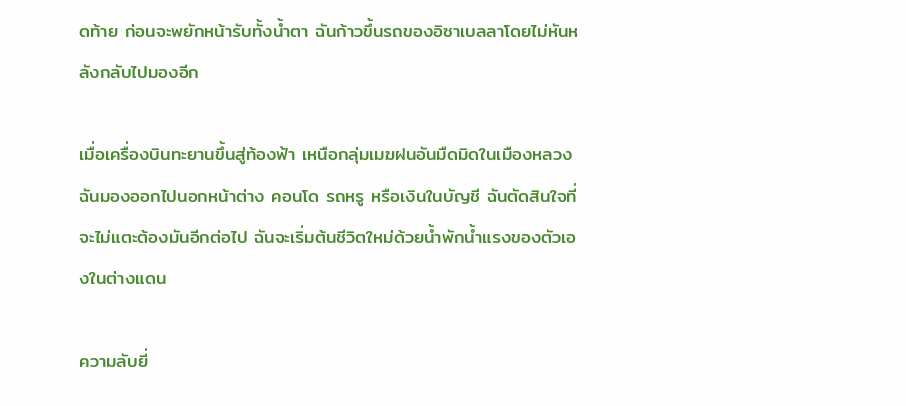ดท้าย ก่อนจะพยักหน้ารับทั้งน้ำตา ฉันก้าวขึ้นรถของอิซาเบลลาโดยไม่หันหลังกลับไปมองอีก

เมื่อเครื่องบินทะยานขึ้นสู่ท้องฟ้า เหนือกลุ่มเมฆฝนอันมืดมิดในเมืองหลวง ฉันมองออกไปนอกหน้าต่าง คอนโด รถหรู หรือเงินในบัญชี ฉันตัดสินใจที่จะไม่แตะต้องมันอีกต่อไป ฉันจะเริ่มต้นชีวิตใหม่ด้วยน้ำพักน้ำแรงของตัวเองในต่างแดน

ความลับยี่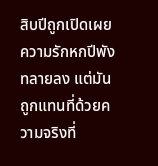สิบปีถูกเปิดเผย ความรักหกปีพังทลายลง แต่มันถูกแทนที่ด้วยความจริงที่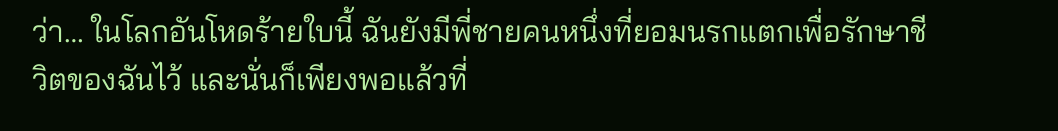ว่า… ในโลกอันโหดร้ายใบนี้ ฉันยังมีพี่ชายคนหนึ่งที่ยอมนรกแตกเพื่อรักษาชีวิตของฉันไว้ และนั่นก็เพียงพอแล้วที่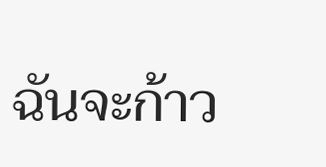ฉันจะก้าว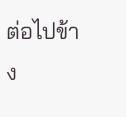ต่อไปข้าง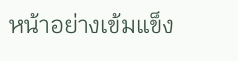หน้าอย่างเข้มแข็ง